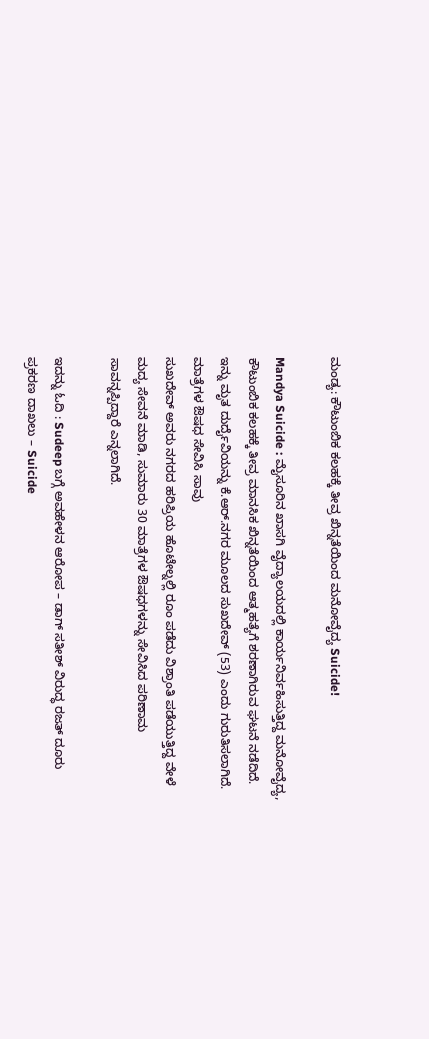ಮಂಡ್ಯ: ಕೌಟುಂಬಿಕ ಕಲಹಕ್ಕೆ ತೀವ್ರ ಖಿನ್ನತೆಯಿಂದ ಮನೋವೈದ್ಯ Suicide!

Mandya Suicide : ಮೈಸೂರಿನ ಖಾಸಗಿ ವೈದ್ಯಾಲಯದಲ್ಲಿ ಕಾರ್ಯನಿರ್ವಹಿಸುತ್ತಿದ್ದ ಮನೋವೈದ್ಯ, ಕೌಟುಂಬಿಕ ಕಲಹಕ್ಕೆ ತೀವ್ರ ಮಾನಸಿಕ ಖಿನ್ನತೆಯಿಂದ ಆತ್ಮಹತ್ಯೆಗೆ ಶರಣಾಗಿರುವ ಘಟನೆ ನಡೆದಿದೆ. ಇನ್ನು ಮೃತ ದುರ್ದೈವಿಯನ್ನು ಕೆ.ಆರ್.ನಗರ ಮೂಲದ ಸುಖದೇವ್ (53) ಎಂದು ಗುರುತಿಸಲಾಗಿದೆ.
ಮಾತ್ರೆಗಳ ಔಷಧ ಸೇವಿಸಿ ಸಾವು
ಸುಖದೇವ್ ಅವರು ನಗರದ ಹರಿಪ್ರಿಯ ಹೊಟೇಲ್ನಲ್ಲಿ ರೂಂ ಪಡೆದು ವಿಶ್ರಾಂತಿ ಪಡೆಯುತ್ತಿದ್ದ ವೇಳೆ ಮದ್ಯ ಸೇವನೆ ಮಾಡಿ, ಸುಮಾರು 30 ಮಾತ್ರೆಗಳ ಔಷಧಗಳನ್ನು ಸೇವಿಸಿದ ಪರಿಣಾಮ ಸಾವನ್ನಪ್ಪಿದ್ದಾರೆ ಎನ್ನಲಾಗಿದೆ.

ಇದನ್ನು ಓದಿ : Sudeep ಬಗ್ಗೆ ಅವಹೇಳನ ಆರೋಪ – ಡಾಗ್ ಸತೀಶ್ ವಿರುದ್ಧ ರಜತ್ ದೂರು
ಪ್ರಕರಣ ದಾಖಲು – Suicide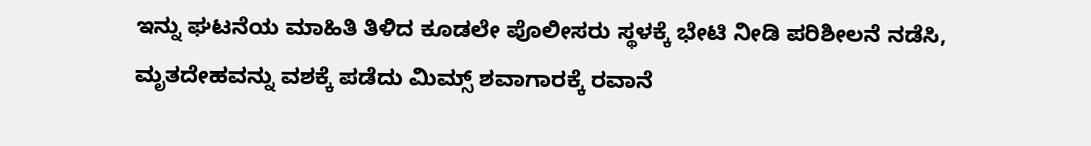ಇನ್ನು ಘಟನೆಯ ಮಾಹಿತಿ ತಿಳಿದ ಕೂಡಲೇ ಪೊಲೀಸರು ಸ್ಥಳಕ್ಕೆ ಭೇಟಿ ನೀಡಿ ಪರಿಶೀಲನೆ ನಡೆಸಿ, ಮೃತದೇಹವನ್ನು ವಶಕ್ಕೆ ಪಡೆದು ಮಿಮ್ಸ್ ಶವಾಗಾರಕ್ಕೆ ರವಾನೆ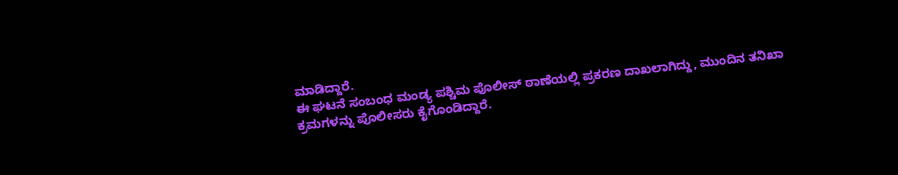ಮಾಡಿದ್ದಾರೆ.
ಈ ಘಟನೆ ಸಂಬಂಧ ಮಂಡ್ಯ ಪಶ್ಚಿಮ ಪೊಲೀಸ್ ಠಾಣೆಯಲ್ಲಿ ಪ್ರಕರಣ ದಾಖಲಾಗಿದ್ದು, ಮುಂದಿನ ತನಿಖಾ ಕ್ರಮಗಳನ್ನು ಪೊಲೀಸರು ಕೈಗೊಂಡಿದ್ದಾರೆ.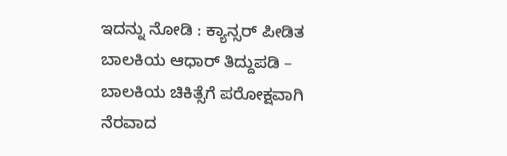ಇದನ್ನು ನೋಡಿ : ಕ್ಯಾನ್ಸರ್ ಪೀಡಿತ ಬಾಲಕಿಯ ಆಧಾರ್ ತಿದ್ದುಪಡಿ – ಬಾಲಕಿಯ ಚಿಕಿತ್ಸೆಗೆ ಪರೋಕ್ಷವಾಗಿ ನೆರವಾದ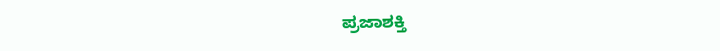ಪ್ರಜಾಶಕ್ತಿ